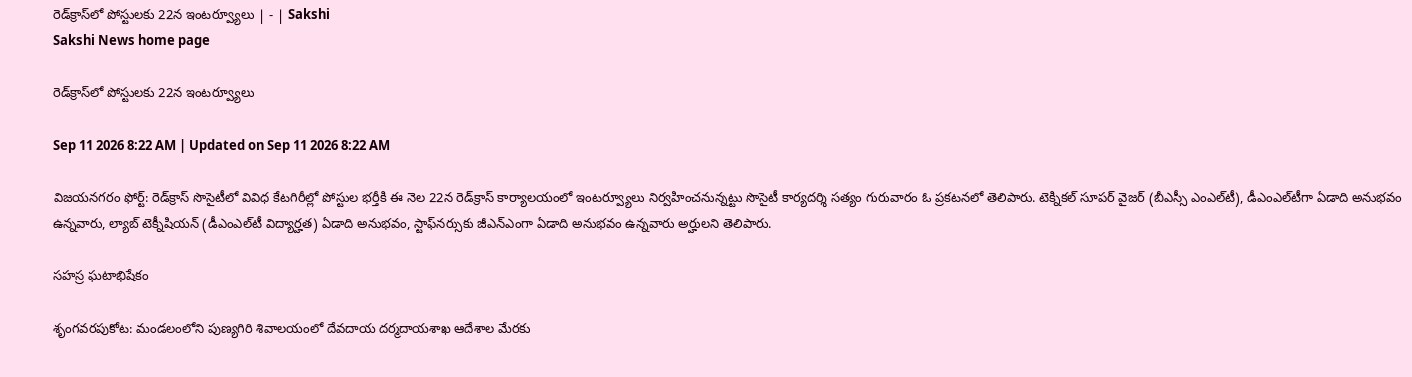రెడ్‌క్రాస్‌లో పోస్టులకు 22న ఇంటర్వ్యూలు | - | Sakshi
Sakshi News home page

రెడ్‌క్రాస్‌లో పోస్టులకు 22న ఇంటర్వ్యూలు

Sep 11 2026 8:22 AM | Updated on Sep 11 2026 8:22 AM

విజయనగరం ఫోర్ట్‌: రెడ్‌క్రాస్‌ సొసైటీలో వివిధ కేటగిరీల్లో పోస్టుల భర్తీకి ఈ నెల 22న రెడ్‌క్రాస్‌ కార్యాలయంలో ఇంటర్వ్యూలు నిర్వహించనున్నట్టు సొసైటీ కార్యదర్శి సత్యం గురువారం ఓ ప్రకటనలో తెలిపారు. టెక్నికల్‌ సూపర్‌ వైజర్‌ (బీఎస్సీ ఎంఎల్‌టీ), డీఎంఎల్‌టీగా ఏడాది అనుభవం ఉన్నవారు, ల్యాబ్‌ టెక్నీషియన్‌ (డీఎంఎల్‌టీ విద్యార్హత) ఏడాది అనుభవం, స్టాఫ్‌నర్సుకు జీఎన్‌ఎంగా ఏడాది అనుభవం ఉన్నవారు అర్హులని తెలిపారు.

సహస్ర ఘటాభిషేకం

శృంగవరపుకోట: మండలంలోని పుణ్యగిరి శివాలయంలో దేవదాయ దర్మదాయశాఖ ఆదేశాల మేరకు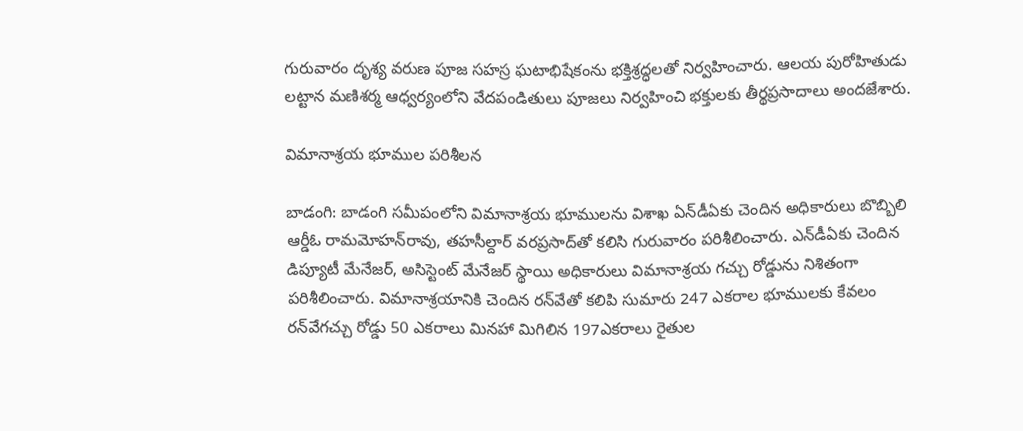గురువారం దృశ్య వరుణ పూజ సహస్ర ఘటాభిషేకంను భక్తిశ్రద్ధలతో నిర్వహించారు. ఆలయ పురోహితుడు లట్టాన మణిశర్మ ఆధ్వర్యంలోని వేదపండితులు పూజలు నిర్వహించి భక్తులకు తీర్థప్రసాదాలు అందజేశారు.

విమానాశ్రయ భూముల పరిశీలన

బాడంగి: బాడంగి సమీపంలోని విమానాశ్రయ భూములను విశాఖ ఏన్‌డీఏకు చెందిన అధికారులు బొబ్బిలి ఆర్డీఓ రామమోహన్‌రావు, తహసీల్దార్‌ వరప్రసాద్‌తో కలిసి గురువారం పరిశీలించారు. ఎన్‌డీఏకు చెందిన డిప్యూటీ మేనేజర్‌, అసిస్టెంట్‌ మేనేజర్‌ స్థాయి అధికారులు విమానాశ్రయ గచ్చు రోడ్డును నిశితంగా పరిశీలించారు. విమానాశ్రయానికి చెందిన రన్‌వేతో కలిపి సుమారు 247 ఎకరాల భూములకు కేవలం రన్‌వేగచ్చు రోడ్డు 50 ఎకరాలు మినహా మిగిలిన 197ఎకరాలు రైతుల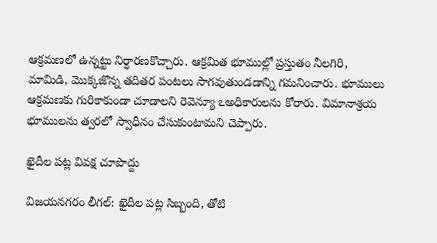ఆక్రమణలో ఉన్నట్టు నిర్ధారణకొచ్చారు. ఆక్రమిత భూముల్లో ప్రస్తుతం నీలగిరి, మామిడి, మొక్కజొన్న తదితర పంటలు సాగవుతుండడాన్ని గమనించారు. భూములు ఆక్రమణకు గురికాకుండా చూడాలని రెవెన్యూ ఽఅధికారులను కోరారు. విమానాశ్రయ భూములను త్వరలో స్వాధీనం చేసుకుంటామని చెప్పారు.

ఖైదీల పట్ల వివక్ష చూపొద్దు

విజయనగరం లీగల్‌: ఖైదీల పట్ల సిబ్బంది, తోటి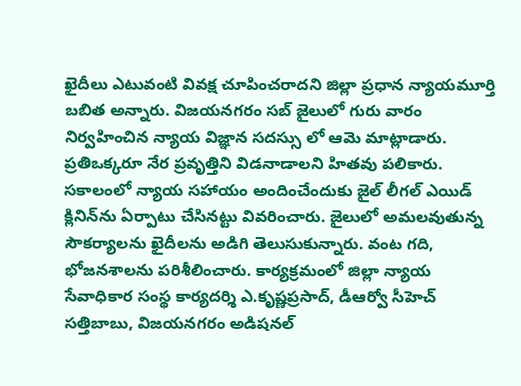ఖైదీలు ఎటువంటి వివక్ష చూపించరాదని జిల్లా ప్రధాన న్యాయమూర్తి బబిత అన్నారు. విజయనగరం సబ్‌ జైలులో గురు వారం నిర్వహించిన న్యాయ విజ్ఞాన సదస్సు లో ఆమె మాట్లాడారు. ప్రతిఒక్కరూ నేర ప్రవృత్తిని విడనాడాలని హితవు పలికారు. సకాలంలో న్యాయ సహాయం అందించేందుకు జైల్‌ లీగల్‌ ఎయిడ్‌ క్లినిన్‌ను ఏర్పాటు చేసినట్టు వివరించారు. జైలులో అమలవుతున్న సౌకర్యాలను ఖైదీలను అడిగి తెలుసుకున్నారు. వంట గది, భోజనశాలను పరిశీలించారు. కార్యక్రమంలో జిల్లా న్యాయ సేవాధికార సంస్థ కార్యదర్శి ఎ.కృష్ణప్రసాద్‌, డీఆర్వో సీహెచ్‌ సత్తిబాబు, విజయనగరం అడిషనల్‌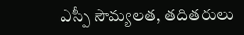ఎస్పీ సౌమ్యలత, తదితరులు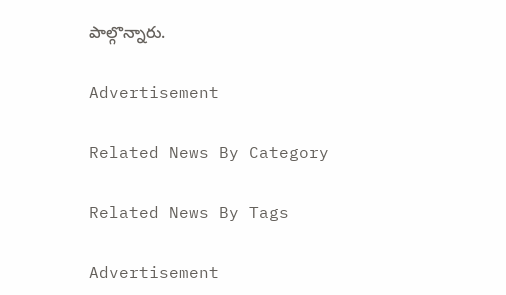పాల్గొన్నారు.

Advertisement

Related News By Category

Related News By Tags

Advertisement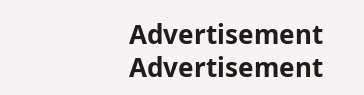Advertisement
Advertisement